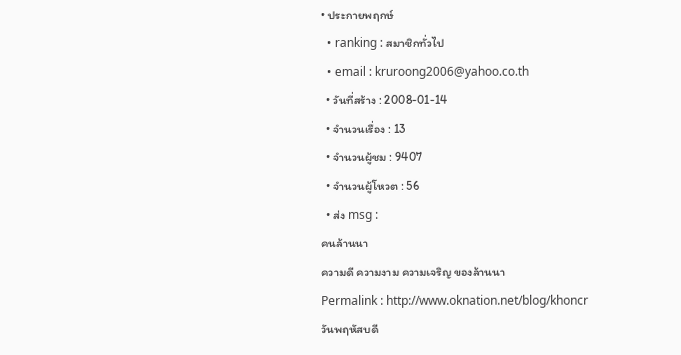• ประกายพฤกษ์
  • ranking : สมาชิกทั่วไป
  • email : kruroong2006@yahoo.co.th
  • วันที่สร้าง : 2008-01-14
  • จำนวนเรื่อง : 13
  • จำนวนผู้ชม : 9407
  • จำนวนผู้โหวต : 56
  • ส่ง msg :
คนล้านนา
ความดี ความงาม ความเจริญ ของล้านนา
Permalink : http://www.oknation.net/blog/khoncr
วันพฤหัสบดี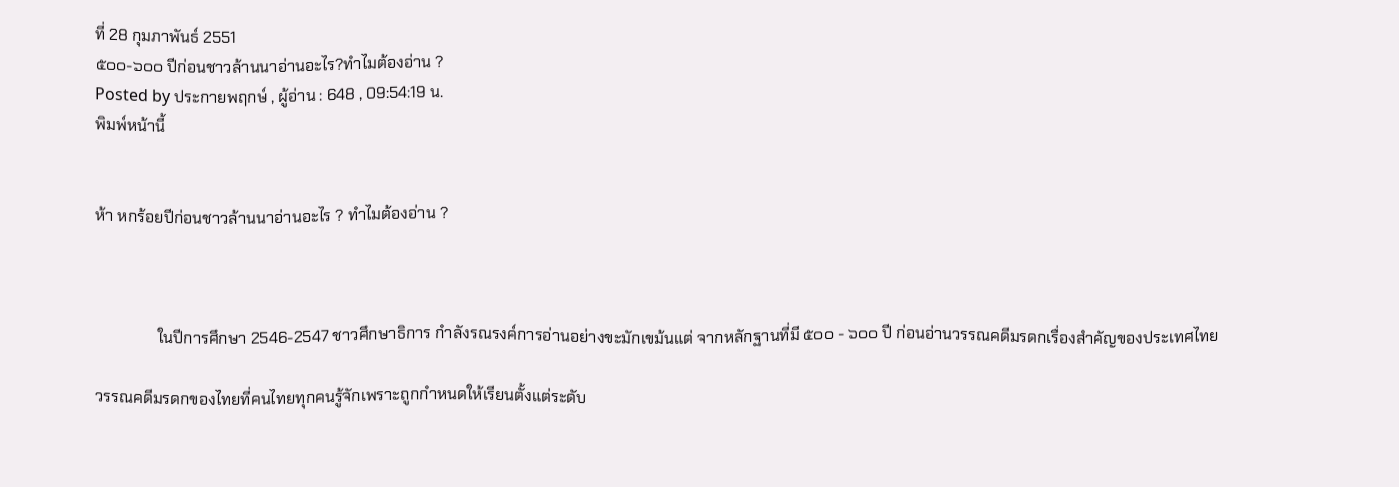ที่ 28 กุมภาพันธ์ 2551
๕๐๐-๖๐๐ ปีก่อนชาวล้านนาอ่านอะไร?ทำไมต้องอ่าน ?
Posted by ประกายพฤกษ์ , ผู้อ่าน : 648 , 09:54:19 น.
พิมพ์หน้านี้


ห้า หกร้อยปีก่อนชาวล้านนาอ่านอะไร ? ทำไมต้องอ่าน ?



                ในปีการศึกษา 2546-2547 ชาวศึกษาธิการ กำลังรณรงค์การอ่านอย่างขะมักเขม้นแต่ จากหลักฐานที่มี ๕๐๐ - ๖๐๐ ปี ก่อนอ่านวรรณคดีมรดกเรื่องสำคัญของประเทศไทย

วรรณคดีมรดกของไทยที่คนไทยทุกคนรู้จักเพราะถูกกำหนดให้เรียนตั้งแต่ระดับ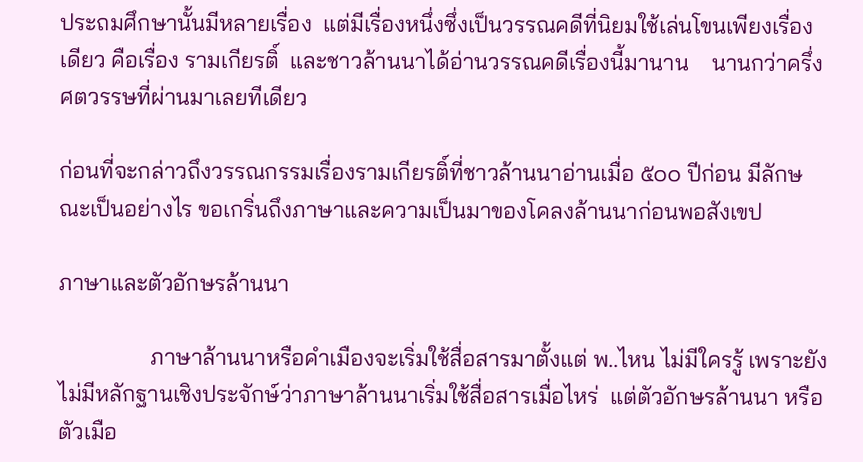ประถมศึกษานั้นมีหลายเรื่อง  แต่มีเรื่องหนึ่งซึ่งเป็นวรรณคดีที่นิยมใช้เล่นโขนเพียงเรื่องเดียว คือเรื่อง รามเกียรติ์  และชาวล้านนาได้อ่านวรรณคดีเรื่องนี้มานาน    นานกว่าครึ่งศตวรรษที่ผ่านมาเลยทีเดียว

ก่อนที่จะกล่าวถึงวรรณกรรมเรื่องรามเกียรติ์ที่ชาวล้านนาอ่านเมื่อ ๕๐๐ ปีก่อน มีลักษณะเป็นอย่างไร ขอเกริ่นถึงภาษาและความเป็นมาของโคลงล้านนาก่อนพอสังเขป

ภาษาและตัวอักษรล้านนา

                ภาษาล้านนาหรือคำเมืองจะเริ่มใช้สื่อสารมาตั้งแต่ พ..ไหน ไม่มีใครรู้ เพราะยังไม่มีหลักฐานเชิงประจักษ์ว่าภาษาล้านนาเริ่มใช้สื่อสารเมื่อไหร่  แต่ตัวอักษรล้านนา หรือ ตัวเมือ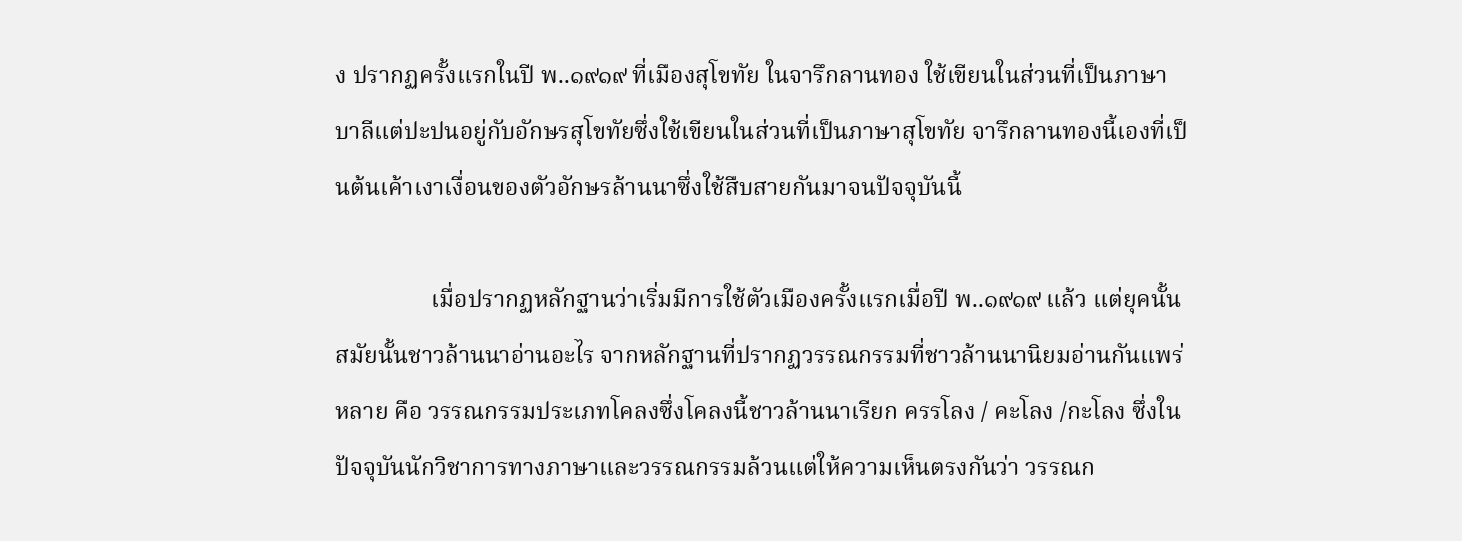ง ปรากฏครั้งแรกในปี พ..๑๙๑๙ ที่เมืองสุโขทัย ในจารึกลานทอง ใช้เขียนในส่วนที่เป็นภาษาบาลีแต่ปะปนอยู่กับอักษรสุโขทัยซึ่งใช้เขียนในส่วนที่เป็นภาษาสุโขทัย จารึกลานทองนี้เองที่เป็นต้นเค้าเงาเงื่อนของตัวอักษรล้านนาซึ่งใช้สืบสายกันมาจนปัจจุบันนี้

                เมื่อปรากฏหลักฐานว่าเริ่มมีการใช้ตัวเมืองครั้งแรกเมื่อปี พ..๑๙๑๙ แล้ว แต่ยุคนั้น สมัยนั้นชาวล้านนาอ่านอะไร จากหลักฐานที่ปรากฏวรรณกรรมที่ชาวล้านนานิยมอ่านกันแพร่หลาย คือ วรรณกรรมประเภทโคลงซึ่งโคลงนี้ชาวล้านนาเรียก ครรโลง / คะโลง /กะโลง ซึ่งในปัจจุบันนักวิชาการทางภาษาและวรรณกรรมล้วนแต่ให้ความเห็นตรงกันว่า วรรณก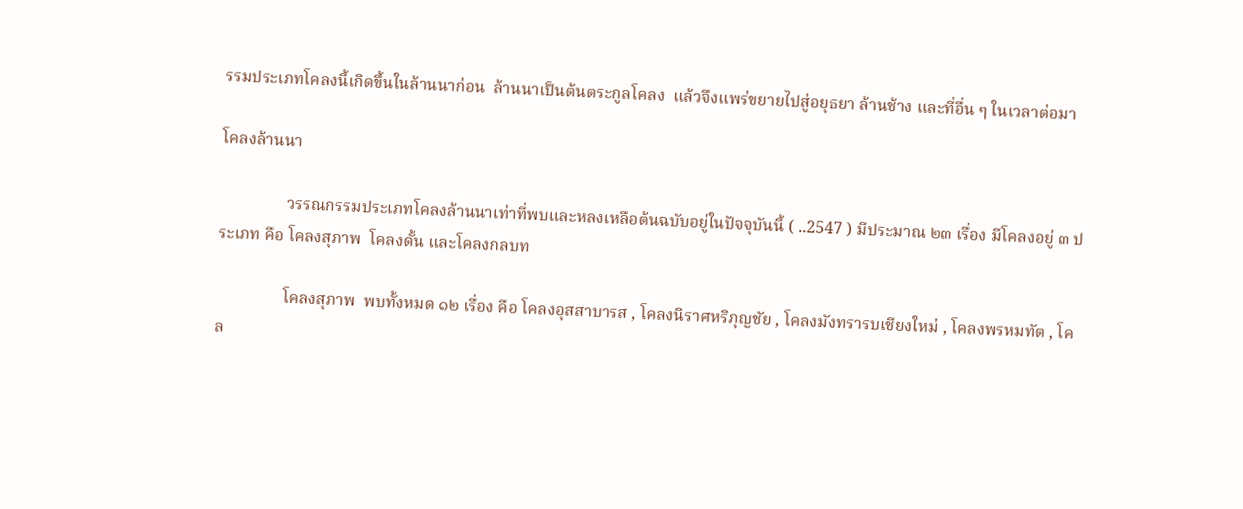รรมประเภทโคลงนี้เกิดขึ้นในล้านนาก่อน  ล้านนาเป็นต้นตระกูลโคลง  แล้วจึงแพร่ขยายไปสู่อยุธยา ล้านช้าง และที่อื่น ๆ ในเวลาต่อมา

โคลงล้านนา

                วรรณกรรมประเภทโคลงล้านนาเท่าที่พบและหลงเหลือต้นฉบับอยู่ในปัจจุบันนี้ ( ..2547 ) มีประมาณ ๒๓ เรื่อง มีโคลงอยู่ ๓ ประเภท คือ โคลงสุภาพ  โคลงดั้น และโคลงกลบท

                โคลงสุภาพ  พบทั้งหมด ๑๒ เรื่อง คือ โคลงอุสสาบารส , โคลงนิราศหริภุญชัย , โคลงมังทรารบเชียงใหม่ , โคลงพรหมทัต , โคล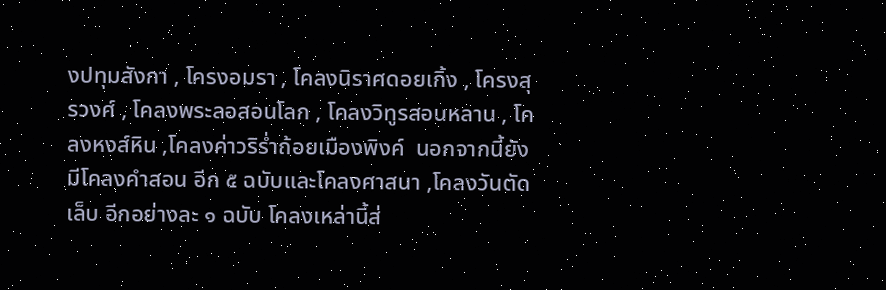งปทุมสังกา , โครงอมรา , โคลงนิราศดอยเกิ้ง , โครงสุรวงศ์ , โคลงพระลอสอนโลก , โคลงวิทูรสอนหลาน , โคลงหงส์หิน ,โคลงค่าวริร่ำถ้อยเมืองพิงค์  นอกจากนี้ยังมีโคลงคำสอน อีก ๕ ฉบับและโคลงศาสนา ,โคลงวันตัดเล็บ อีกอย่างละ ๑ ฉบับ โคลงเหล่านี้ส่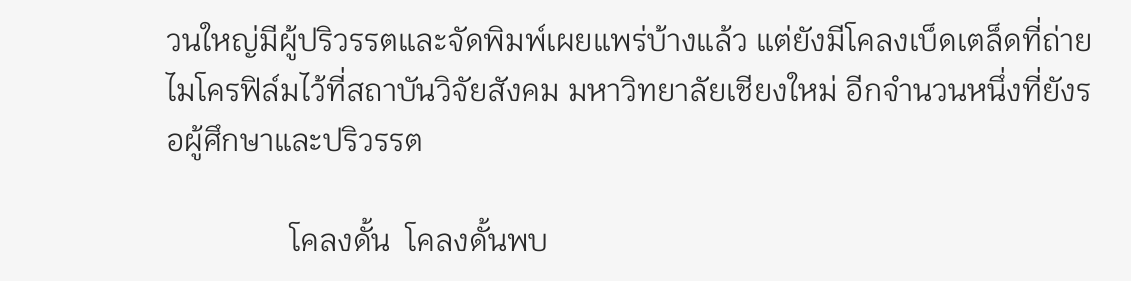วนใหญ่มีผู้ปริวรรตและจัดพิมพ์เผยแพร่บ้างแล้ว แต่ยังมีโคลงเบ็ดเตล็ดที่ถ่ายไมโครฟิล์มไว้ที่สถาบันวิจัยสังคม มหาวิทยาลัยเชียงใหม่ อีกจำนวนหนึ่งที่ยังรอผู้ศึกษาและปริวรรต

                โคลงดั้น  โคลงดั้นพบ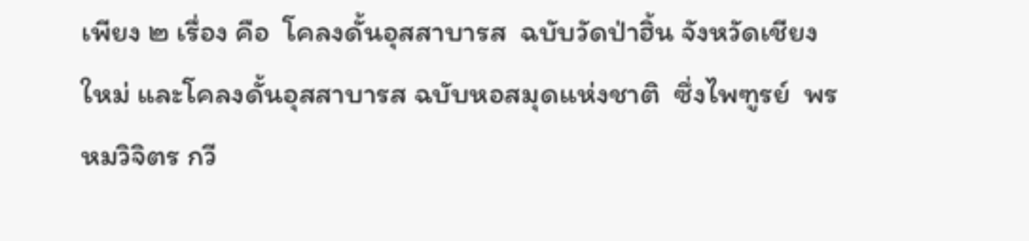เพียง ๒ เรื่อง คือ  โคลงดั้นอุสสาบารส  ฉบับวัดป่าฮิ้น จังหวัดเชียงใหม่ และโคลงดั้นอุสสาบารส ฉบับหอสมุดแห่งชาติ  ซึ่งไพฑูรย์  พรหมวิจิตร กวี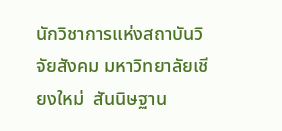นักวิชาการแห่งสถาบันวิจัยสังคม มหาวิทยาลัยเชียงใหม่  สันนิษฐาน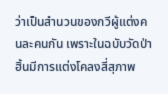ว่าเป็นสำนวนของกวีผู้แต่งคนละคนกัน เพราะในฉบับวัดป่าฮิ้นมีการแต่งโคลงสี่สุภาพ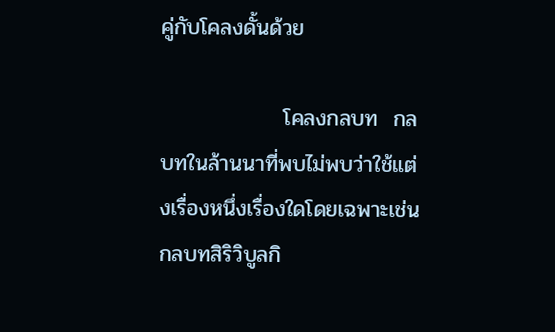คู่กับโคลงดั้นด้วย

                โคลงกลบท  กลบทในล้านนาที่พบไม่พบว่าใช้แต่งเรื่องหนึ่งเรื่องใดโดยเฉพาะเช่นกลบทสิริวิบูลกิ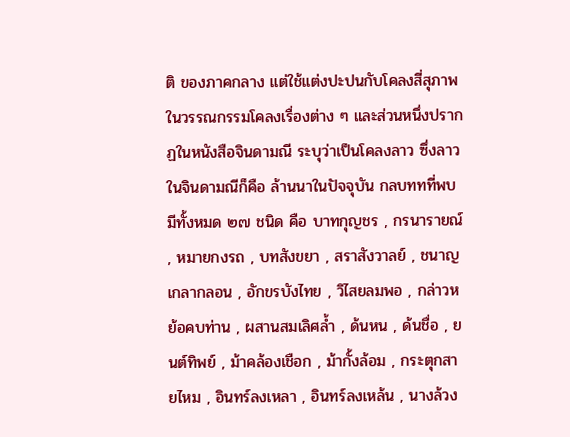ติ ของภาคกลาง แต่ใช้แต่งปะปนกับโคลงสี่สุภาพในวรรณกรรมโคลงเรื่องต่าง ๆ และส่วนหนึ่งปรากฏในหนังสือจินดามณี ระบุว่าเป็นโคลงลาว ซึ่งลาวในจินดามณีก็คือ ล้านนาในปัจจุบัน กลบททที่พบมีทั้งหมด ๒๗ ชนิด คือ บาทกุญชร , กรนารายณ์ , หมายกงรถ , บทสังขยา , สราสังวาลย์ , ชนาญเกลากลอน , อักขรบังไทย , วิไสยลมพอ , กล่าวหย้อคบท่าน , ผสานสมเลิศล้ำ , ด้นหน , ด้นชื่อ , ยนต์ทิพย์ , ม้าคล้องเชือก , ม้ากั้งล้อม , กระตุกสายไหม , อินทร์ลงเหลา , อินทร์ลงเหล้น , นางล้วง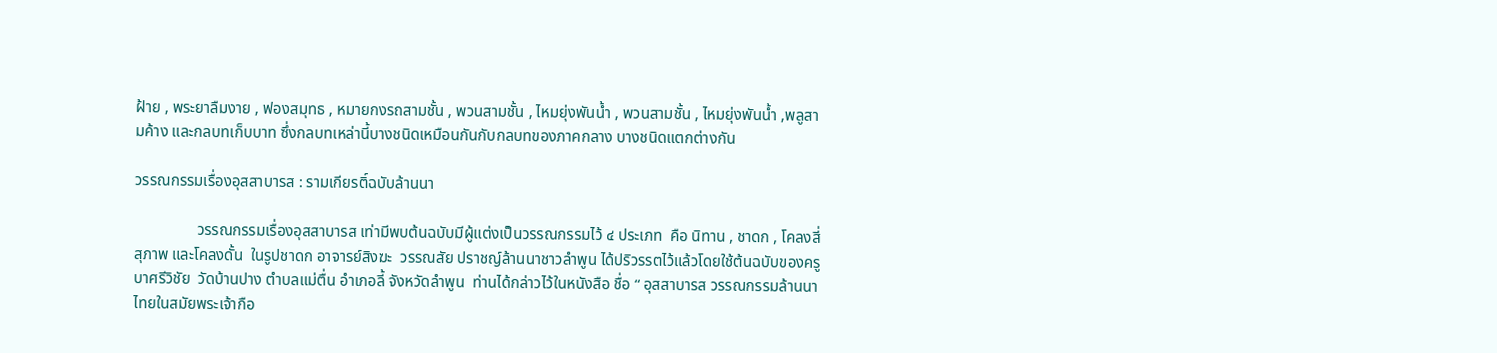ฝ้าย , พระยาลืมงาย , ฟองสมุทธ , หมายกงรถสามชั้น , พวนสามชั้น , ไหมยุ่งพันน้ำ , พวนสามชั้น , ไหมยุ่งพันน้ำ ,พลูสามค้าง และกลบทเก็บบาท ซึ่งกลบทเหล่านี้บางชนิดเหมือนกันกับกลบทของภาคกลาง บางชนิดแตกต่างกัน

วรรณกรรมเรื่องอุสสาบารส : รามเกียรติ์ฉบับล้านนา

                วรรณกรรมเรื่องอุสสาบารส เท่ามีพบต้นฉบับมีผู้แต่งเป็นวรรณกรรมไว้ ๔ ประเภท  คือ นิทาน , ชาดก , โคลงสี่สุภาพ และโคลงดั้น  ในรูปชาดก อาจารย์สิงฆะ  วรรณสัย ปราชญ์ล้านนาชาวลำพูน ได้ปริวรรตไว้แล้วโดยใช้ต้นฉบับของครูบาศรีวิชัย  วัดบ้านปาง ตำบลแม่ตื่น อำเภอลี้ จังหวัดลำพูน  ท่านได้กล่าวไว้ในหนังสือ ชื่อ “ อุสสาบารส วรรณกรรมล้านนาไทยในสมัยพระเจ้ากือ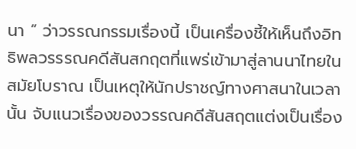นา ” ว่าวรรณกรรมเรื่องนี้ เป็นเครื่องชี้ให้เห็นถึงอิทธิพลวรรรณคดีสันสกฤตที่แพร่เข้ามาสู่ลานนาไทยในสมัยโบราณ เป็นเหตุให้นักปราชญ์ทางศาสนาในเวลานั้น จับแนวเรื่องของวรรณคดีสันสฤตแต่งเป็นเรื่อง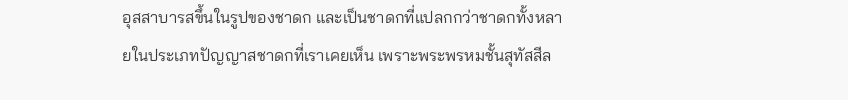อุสสาบารสขึ้นในรูปของชาดก และเป็นชาดกที่แปลกกว่าชาดกทั้งหลายในประเภทปัญญาสชาดกที่เราเคยเห็น เพราะพระพรหมชั้นสุทัสสีล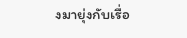งมายุ่งกับเรื่อ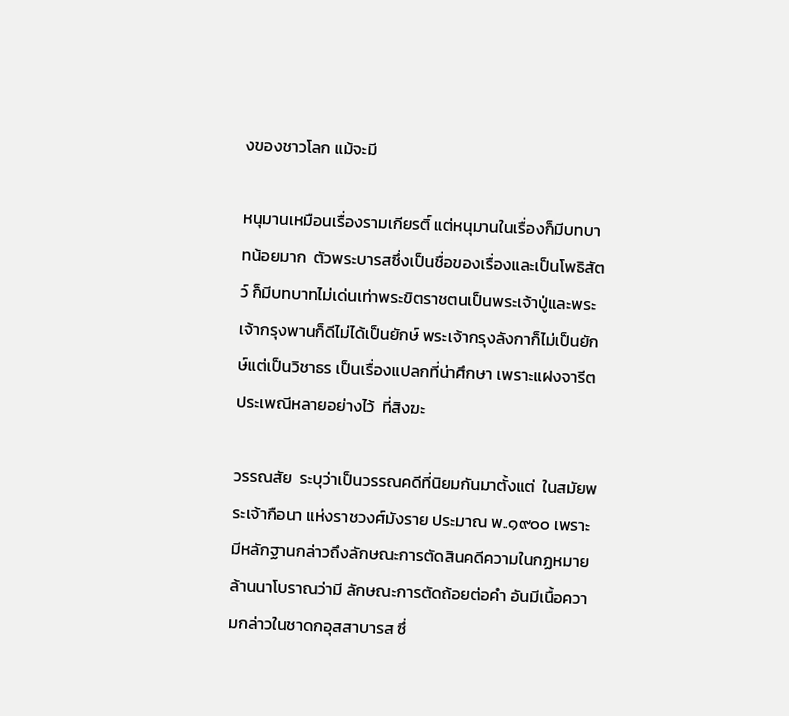งของชาวโลก แม้จะมี

หนุมานเหมือนเรื่องรามเกียรติ์ แต่หนุมานในเรื่องก็มีบทบาทน้อยมาก  ตัวพระบารสซึ่งเป็นชื่อของเรื่องและเป็นโพธิสัตว์ ก็มีบทบาทไม่เด่นเท่าพระขิตราชตนเป็นพระเจ้าปู่และพระเจ้ากรุงพานก็ดีไม่ได้เป็นยักษ์ พระเจ้ากรุงลังกาก็ไม่เป็นยักษ์แต่เป็นวิชาธร เป็นเรื่องแปลกที่น่าศึกษา เพราะแฝงจารีต ประเพณีหลายอย่างไว้  ที่สิงฆะ

วรรณสัย  ระบุว่าเป็นวรรณคดีที่นิยมกันมาตั้งแต่  ในสมัยพระเจ้ากือนา แห่งราชวงศ์มังราย ประมาณ พ..๑๙๐๐ เพราะมีหลักฐานกล่าวถึงลักษณะการตัดสินคดีความในกฏหมายล้านนาโบราณว่ามี ลักษณะการตัดถ้อยต่อคำ อันมีเนื้อความกล่าวในชาดกอุสสาบารส ซึ่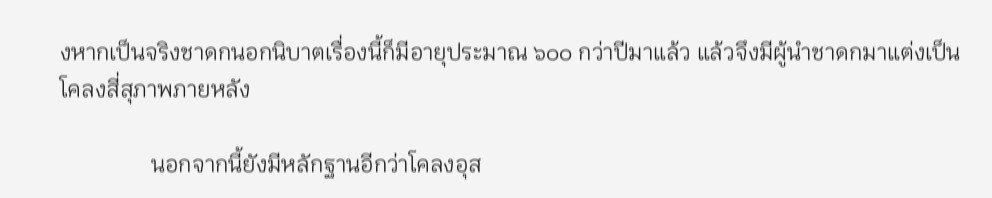งหากเป็นจริงชาดกนอกนิบาตเรื่องนี้ก็มีอายุประมาณ ๖๐๐ กว่าปีมาแล้ว แล้วจึงมีผู้นำชาดกมาแต่งเป็นโคลงสี่สุภาพภายหลัง

                นอกจากนี้ยังมีหลักฐานอีกว่าโคลงอุส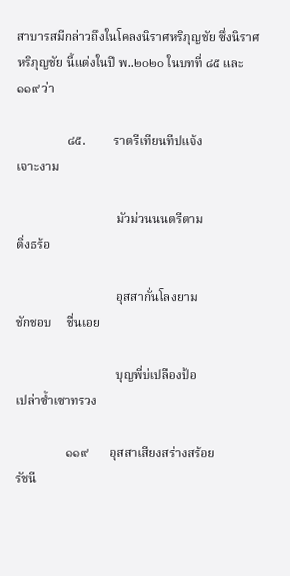สาบารสมีกล่าวถึงในโคลงนิราศหริภุญชัย ซึ่งนิราศหริภุญชัย นี้แต่งในปี พ..๒๐๒๐ ในบทที่ ๘๕ และ ๑๑๙ ว่า

                ๘๕.         ราตรีเทียนทีปแจ้ง                  เจาะงาม

                                มัวม่วนนนตรีตาม                  ติ่งธร้อ

                                อุสสากั่นโลงยาม                   ชักชอบ     ชื่นเอย

                                บุญพี่บ่เปลืองป้อ                    เปล่าซ้ำเซาทรวง

                ๑๑๙       อุสสาเสียงสร่างสร้อย           รัชนี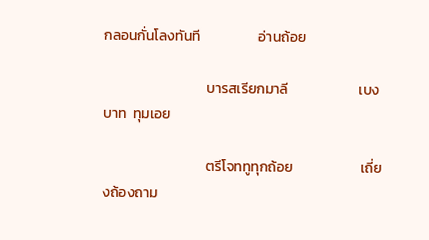กลอนกั่นโลงทันที                  อ่านถ้อย

                                บารสเรียกมาลี                      เบงบาท  ทุมเอย

                                ตรีโจททูทุกถ้อย                     เถี่ยงถ้องถาม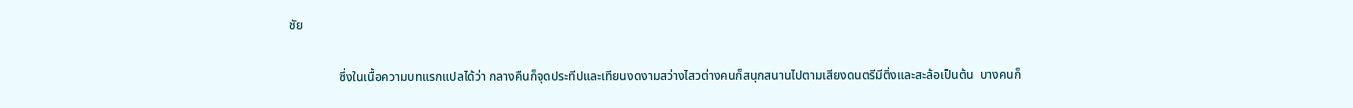ชัย

                ซึ่งในเนื้อความบทแรกแปลได้ว่า กลางคืนก็จุดประทีปและเทียนงดงามสว่างไสวต่างคนก็สนุกสนานไปตามเสียงดนตรีมีติ่งและสะล้อเป็นต้น  บางคนก็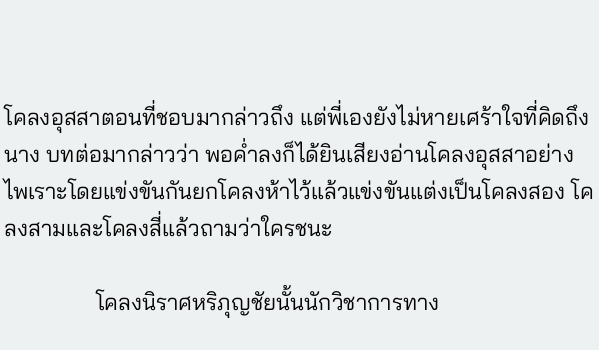โคลงอุสสาตอนที่ชอบมากล่าวถึง แต่พี่เองยังไม่หายเศร้าใจที่คิดถึงนาง บทต่อมากล่าวว่า พอค่ำลงก็ได้ยินเสียงอ่านโคลงอุสสาอย่างไพเราะโดยแข่งขันกันยกโคลงห้าไว้แล้วแข่งขันแต่งเป็นโคลงสอง โคลงสามและโคลงสี่แล้วถามว่าใครชนะ

                โคลงนิราศหริภุญชัยนั้นนักวิชาการทาง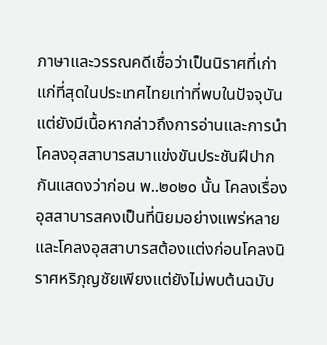ภาษาและวรรณคดีเชื่อว่าเป็นนิราศที่เก่าแก่ที่สุดในประเทศไทยเท่าที่พบในปัจจุบัน แต่ยังมีเนื้อหากล่าวถึงการอ่านและการนำโคลงอุสสาบารสมาแข่งขันประชันฝีปากกันแสดงว่าก่อน พ..๒๐๒๐ นั้น โคลงเรื่องอุสสาบารสคงเป็นที่นิยมอย่างแพร่หลาย และโคลงอุสสาบารสต้องแต่งก่อนโคลงนิราศหริภุญชัยเพียงแต่ยังไม่พบต้นฉบับ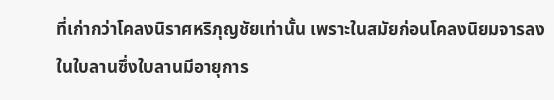ที่เก่ากว่าโคลงนิราศหริภุญชัยเท่านั้น เพราะในสมัยก่อนโคลงนิยมจารลงในใบลานซึ่งใบลานมีอายุการ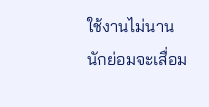ใช้งานไม่นานนักย่อมจะเสื่อม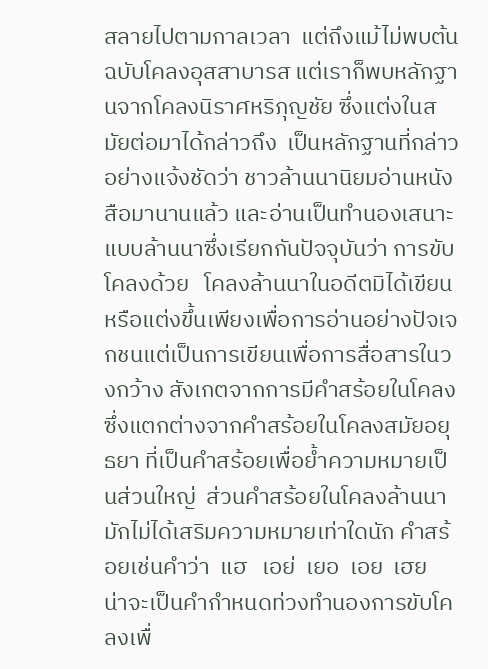สลายไปตามกาลเวลา  แต่ถึงแม้ไม่พบต้นฉบับโคลงอุสสาบารส แต่เราก็พบหลักฐานจากโคลงนิราศหริภุญชัย ซึ่งแต่งในสมัยต่อมาได้กล่าวถึง  เป็นหลักฐานที่กล่าวอย่างแจ้งชัดว่า ชาวล้านนานิยมอ่านหนังสือมานานแล้ว และอ่านเป็นทำนองเสนาะแบบล้านนาซึ่งเรียกกันปัจจุบันว่า การขับโคลงด้วย   โคลงล้านนาในอดีตมิได้เขียนหรือแต่งขึ้นเพียงเพื่อการอ่านอย่างปัจเจกชนแต่เป็นการเขียนเพื่อการสื่อสารในวงกว้าง สังเกตจากการมีคำสร้อยในโคลงซึ่งแตกต่างจากคำสร้อยในโคลงสมัยอยุธยา ที่เป็นคำสร้อยเพื่อย้ำความหมายเป็นส่วนใหญ่  ส่วนคำสร้อยในโคลงล้านนามักไม่ได้เสริมความหมายเท่าใดนัก คำสร้อยเช่นคำว่า  แฮ   เอย่  เยอ  เอย  เฮย    น่าจะเป็นคำกำหนดท่วงทำนองการขับโคลงเพื่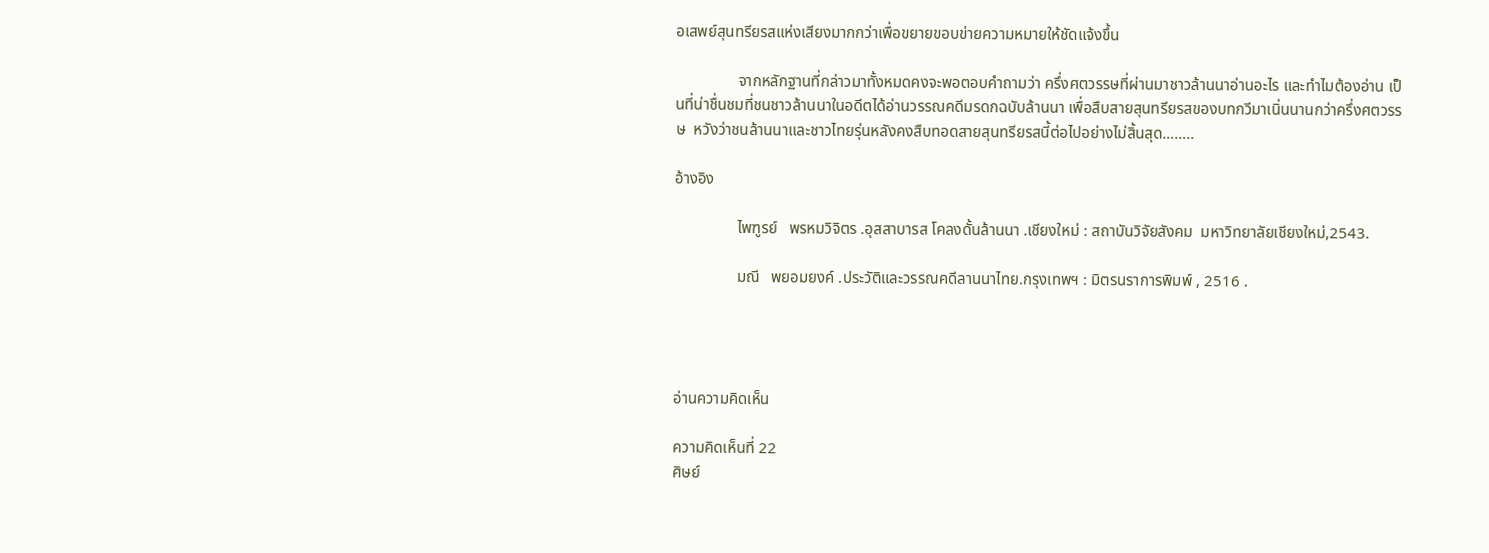อเสพย์สุนทรียรสแห่งเสียงมากกว่าเพื่อขยายขอบข่ายความหมายให้ชัดแจ้งขึ้น

                จากหลักฐานที่กล่าวมาทั้งหมดคงจะพอตอบคำถามว่า ครึ่งศตวรรษที่ผ่านมาชาวล้านนาอ่านอะไร และทำไมต้องอ่าน เป็นที่น่าชื่นชมที่ชนชาวล้านนาในอดีตได้อ่านวรรณคดีมรดกฉบับล้านนา เพื่อสืบสายสุนทรียรสของบทกวีมาเนิ่นนานกว่าครึ่งศตวรรษ  หวังว่าชนล้านนาและชาวไทยรุ่นหลังคงสืบทอดสายสุนทรียรสนี้ต่อไปอย่างไม่สิ้นสุด……..

อ้างอิง

                ไพฑูรย์   พรหมวิจิตร .อุสสาบารส โคลงดั้นล้านนา .เชียงใหม่ : สถาบันวิจัยสังคม  มหาวิทยาลัยเชียงใหม่,2543.

                มณี   พยอมยงค์ .ประวัติและวรรณคดีลานนาไทย.กรุงเทพฯ : มิตรนราการพิมพ์ , 2516 .




อ่านความคิดเห็น

ความคิดเห็นที่ 22
ศิษย์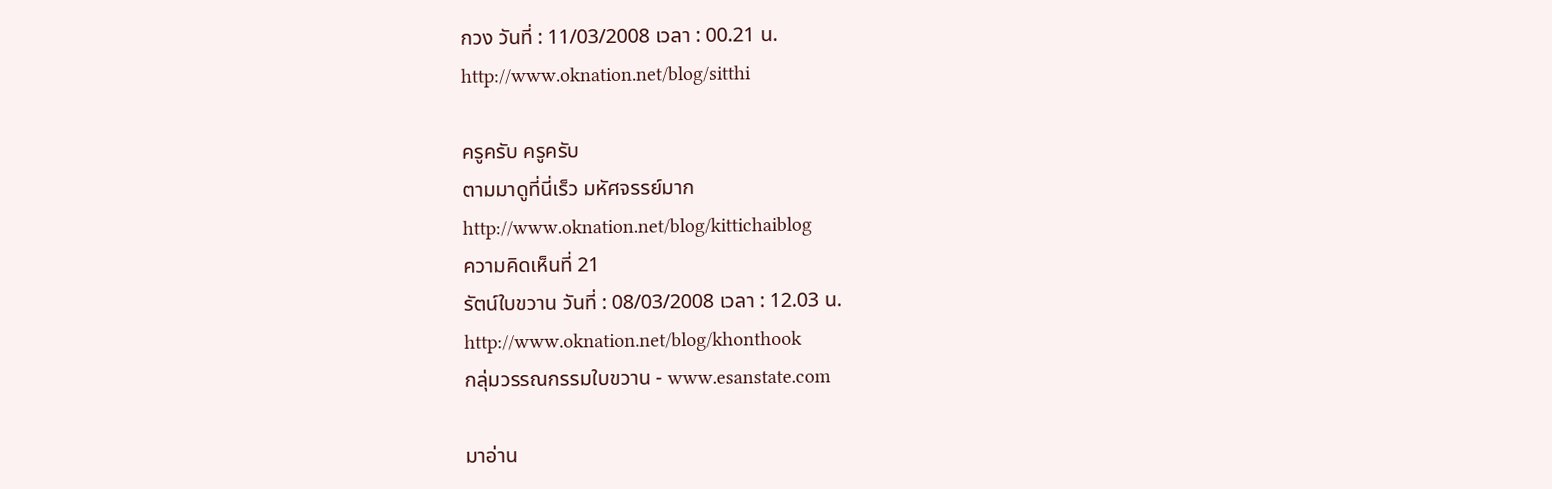กวง วันที่ : 11/03/2008 เวลา : 00.21 น.
http://www.oknation.net/blog/sitthi

ครูครับ ครูครับ
ตามมาดูที่นี่เร็ว มหัศจรรย์มาก
http://www.oknation.net/blog/kittichaiblog
ความคิดเห็นที่ 21
รัตน์ใบขวาน วันที่ : 08/03/2008 เวลา : 12.03 น.
http://www.oknation.net/blog/khonthook
กลุ่มวรรณกรรมใบขวาน - www.esanstate.com

มาอ่าน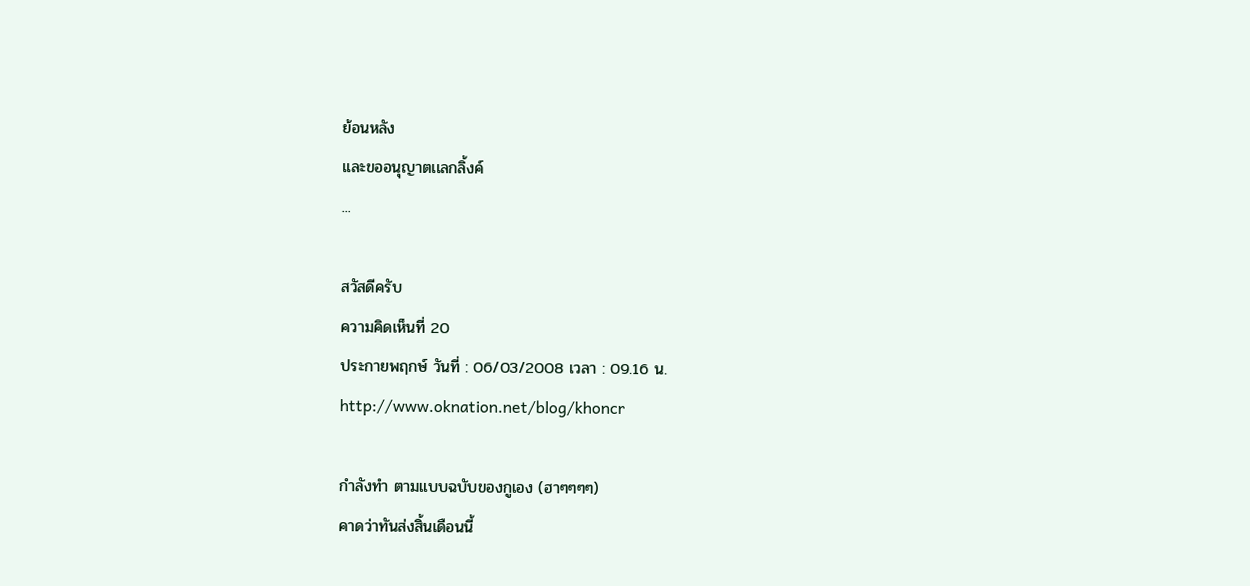ย้อนหลัง
เเละขออนุญาตเเลกลิ้งค์
...

สวัสดีครับ
ความคิดเห็นที่ 20
ประกายพฤกษ์ วันที่ : 06/03/2008 เวลา : 09.16 น.
http://www.oknation.net/blog/khoncr

กำลังทำ ตามแบบฉบับของกูเอง (ฮาๆๆๆๆ)
คาดว่าทันส่งสิ้นเดือนนี้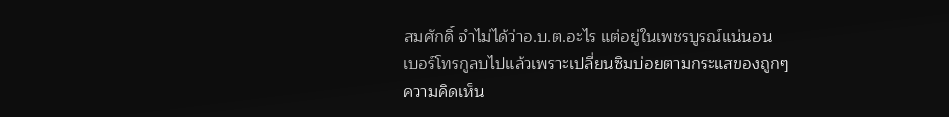สมศักดิ์ จำไม่ได้ว่าอ.บ.ต.อะไร แต่อยู่ในเพชรบูรณ์แน่นอน
เบอร์โทรกูลบไปแล้วเพราะเปลี่ยนซิมบ่อยตามกระแสของถูกๆ
ความคิดเห็น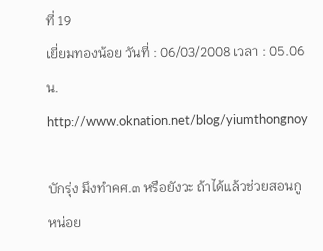ที่ 19
เยี่ยมทองน้อย วันที่ : 06/03/2008 เวลา : 05.06 น.
http://www.oknation.net/blog/yiumthongnoy

บักรุ่ง มึงทำคศ.๓ หรือยังวะ ถ้าได้แล้วช่วยสอนกูหน่อย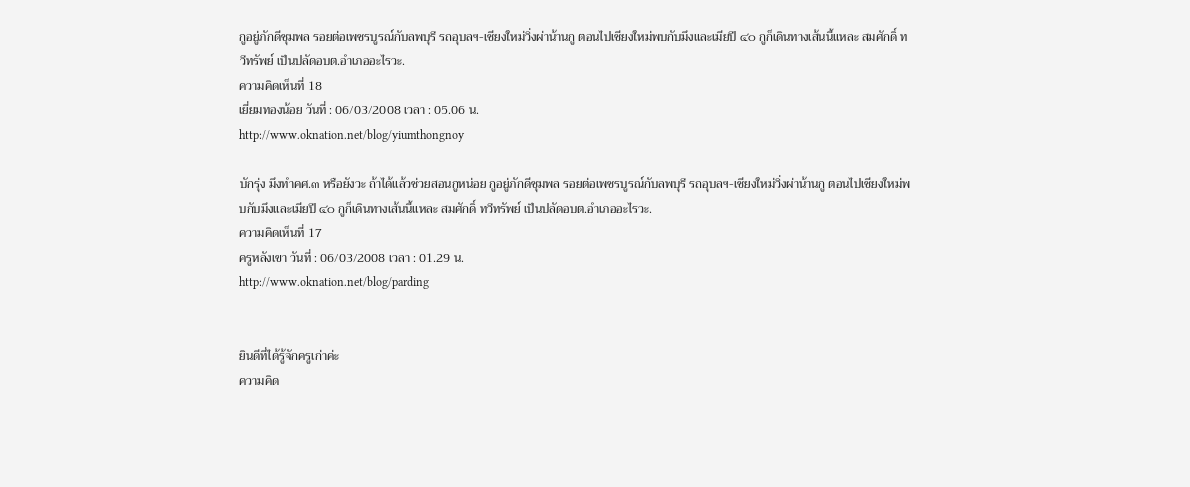กูอยู่ภักดีชุมพล รอยต่อเพชรบูรณ์กับลพบุรี รถอุบลฯ-เชียงใหม่วิ่งผ่าน้านกู ตอนไปเชียงใหม่พบกับมึงและเมียปี ๔๐ กูก็เดินทางเส้นนี้แหละ สมศักดิ์ ทวีทรัพย์ เป็นปลัดอบต.อำเภออะไรวะ.
ความคิดเห็นที่ 18
เยี่ยมทองน้อย วันที่ : 06/03/2008 เวลา : 05.06 น.
http://www.oknation.net/blog/yiumthongnoy

บักรุ่ง มึงทำคศ.๓ หรือยังวะ ถ้าได้แล้วช่วยสอนกูหน่อย กูอยู่ภักดีชุมพล รอยต่อเพชรบูรณ์กับลพบุรี รถอุบลฯ-เชียงใหม่วิ่งผ่าน้านกู ตอนไปเชียงใหม่พบกับมึงและเมียปี ๔๐ กูก็เดินทางเส้นนี้แหละ สมศักดิ์ ทวีทรัพย์ เป็นปลัดอบต.อำเภออะไรวะ.
ความคิดเห็นที่ 17
ครูหลังเขา วันที่ : 06/03/2008 เวลา : 01.29 น.
http://www.oknation.net/blog/parding


ยินดีที่ได้รู้จักครูเก่าค่ะ
ความคิด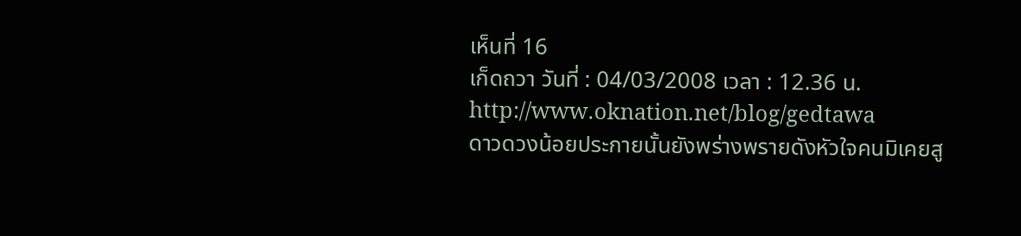เห็นที่ 16
เก็ดถวา วันที่ : 04/03/2008 เวลา : 12.36 น.
http://www.oknation.net/blog/gedtawa
ดาวดวงน้อยประกายนั้นยังพร่างพรายดังหัวใจคนมิเคยสู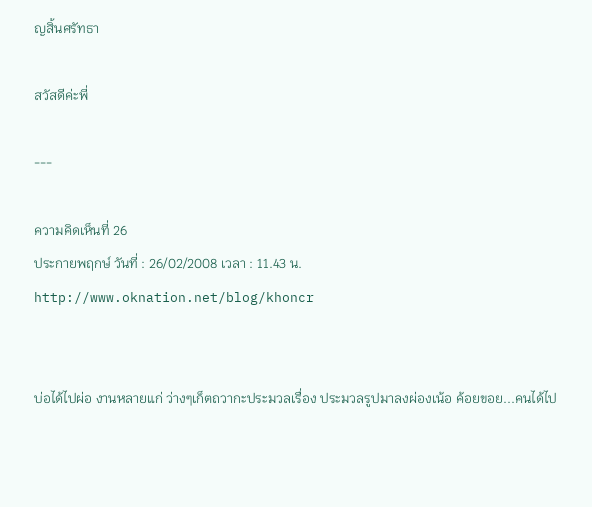ญสิ้นศรัทธา

สวัสดีค่ะพี่

---

ความคิดเห็นที่ 26
ประกายพฤกษ์ วันที่ : 26/02/2008 เวลา : 11.43 น.
http://www.oknation.net/blog/khoncr


บ่อได้ไปผ่อ งานหลายแก่ ว่างๆเก็ตถวากะประมวลเรื่อง ประมวลรูปมาลงผ่องเน้อ ค้อยขอย...คนได้ไป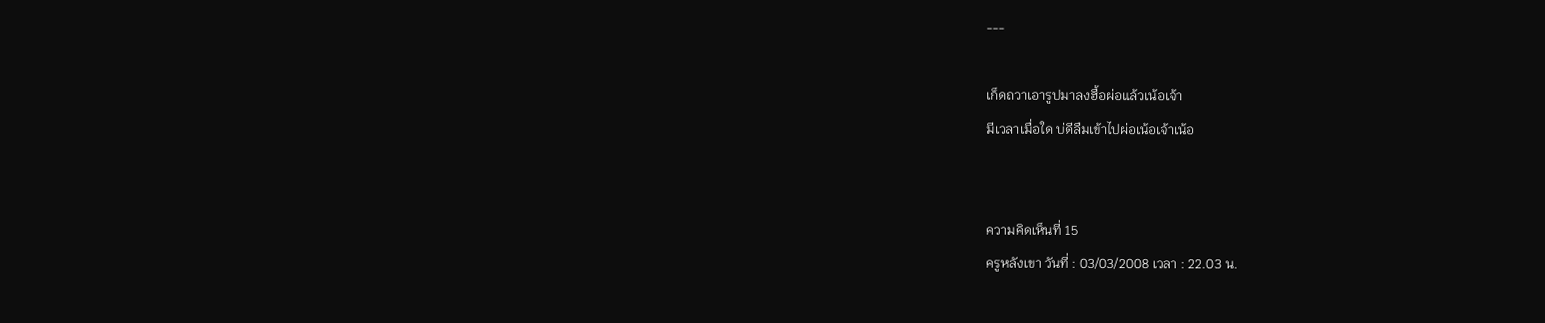---

เก็ดถวาเอารูปมาลงฮื้อผ่อแล้วเน้อเจ้า
มีเวลาเมื่อใด บ่ดีลืมเข้าไปผ่อเน้อเจ้าเน้อ


ความคิดเห็นที่ 15
ครูหลังเขา วันที่ : 03/03/2008 เวลา : 22.03 น.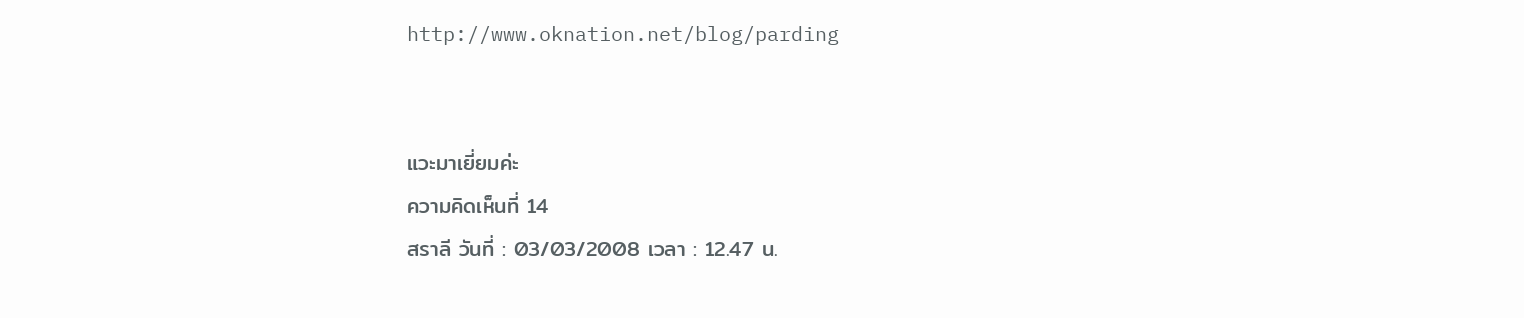http://www.oknation.net/blog/parding


แวะมาเยี่ยมค่ะ
ความคิดเห็นที่ 14
สราลี วันที่ : 03/03/2008 เวลา : 12.47 น.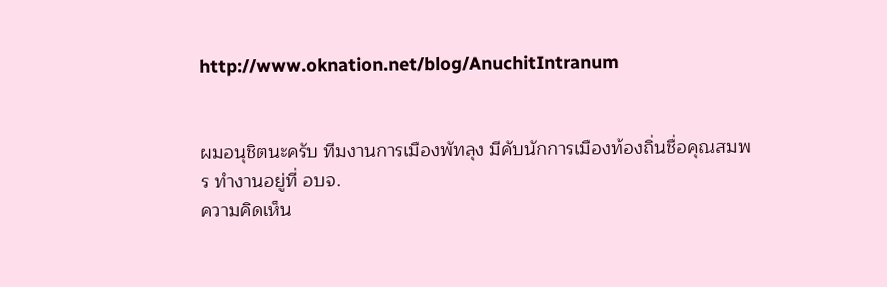http://www.oknation.net/blog/AnuchitIntranum


ผมอนุชิตนะครับ ทีมงานการเมืองพัทลุง มีคับนักการเมืองท้องถิ่นชื่อคุณสมพร ทำงานอยู่ที่ อบจ.
ความคิดเห็น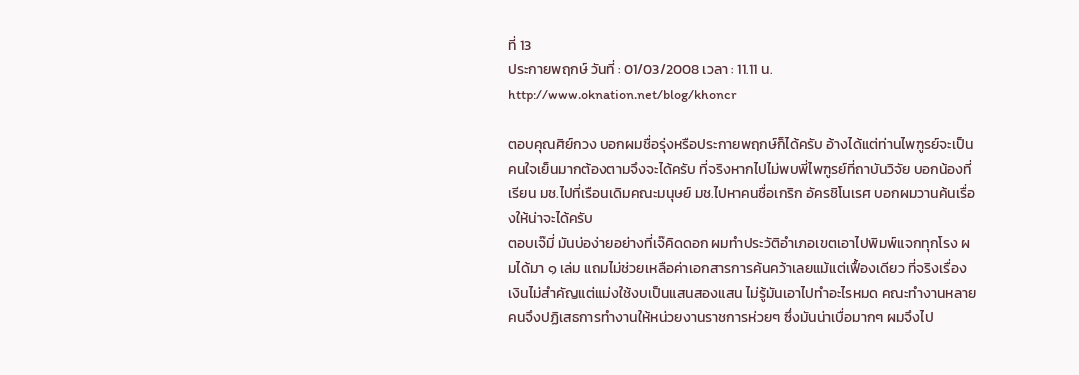ที่ 13
ประกายพฤกษ์ วันที่ : 01/03/2008 เวลา : 11.11 น.
http://www.oknation.net/blog/khoncr

ตอบคุณศิย์กวง บอกผมชื่อรุ่งหรือประกายพฤกษ์ก็ได้ครับ อ้างได้แต่ท่านไพฑูรย์จะเป็นคนใจเย็นมากต้องตามจึงจะได้ครับ ที่จริงหากไปไม่พบพี่ไพฑูรย์ที่ถาบันวิจัย บอกน้องที่เรียน มช.ไปที่เรือนเดิมคณะมนุษย์ มช.ไปหาคนชื่อเกริก อัครชิโนเรศ บอกผมวานค้นเรื่องให้น่าจะได้ครับ
ตอบเจ๊มี่ มันบ่อง่ายอย่างที่เจ๊คิดดอก ผมทำประวัติอำเภอเขตเอาไปพิมพ์แจกทุกโรง ผมได้มา ๑ เล่ม แถมไม่ช่วยเหลือค่าเอกสารการค้นคว้าเลยแม้แต่เฟื้องเดียว ที่จริงเรื่องเงินไม่สำคัญแต่แม่งใช้งบเป็นแสนสองแสน ไม่รู้มันเอาไปทำอะไรหมด คณะทำงานหลายคนจึงปฏิเสธการทำงานให้หน่วยงานราชการห่วยๆ ซึ่งมันน่าเบื่อมากๆ ผมจึงไป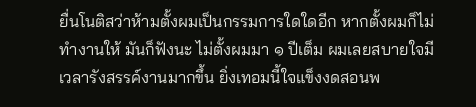ยื่นโนติสว่าห้ามตั้งผมเป็นกรรมการใดใดอีก หากตั้งผมก็ไม่ทำงานให้ มันก็ฟังนะ ไม่ตั้งผมมา ๑ ปีเต็ม ผมเลยสบายใจมีเวลารังสรรค์งานมากขึ้น ยิ่งเทอมนี้ใจแข็งงดสอนพ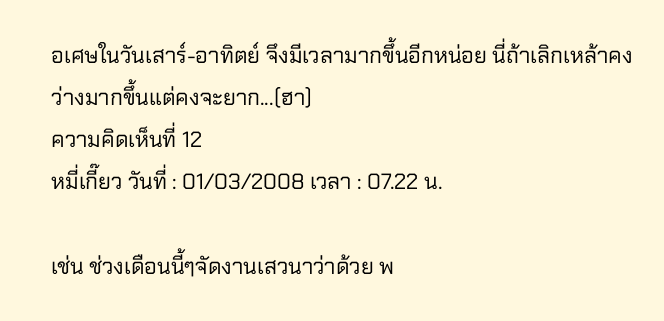อเศษในวันเสาร์-อาทิตย์ จึงมีเวลามากขึ้นอีกหน่อย นี่ถ้าเลิกเหล้าคงว่างมากขึ้นแต่คงจะยาก...(ฮา)
ความคิดเห็นที่ 12
หมี่เกี๊ยว วันที่ : 01/03/2008 เวลา : 07.22 น.

เช่น ช่วงเดือนนี้ๆจัดงานเสวนาว่าด้วย พ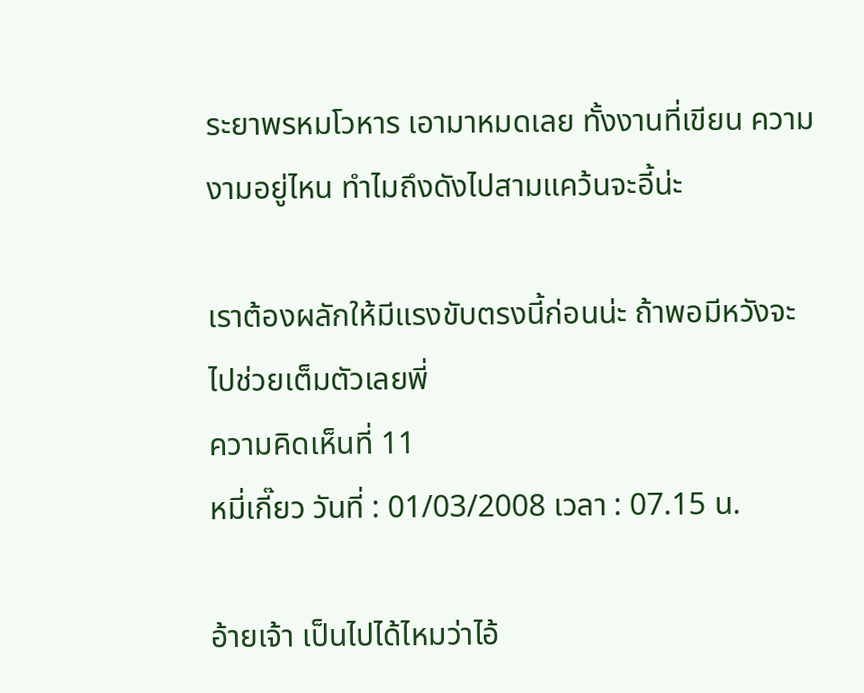ระยาพรหมโวหาร เอามาหมดเลย ทั้งงานที่เขียน ความงามอยู่ไหน ทำไมถึงดังไปสามแคว้นจะอี้น่ะ

เราต้องผลักให้มีแรงขับตรงนี้ก่อนน่ะ ถ้าพอมีหวังจะไปช่วยเต็มตัวเลยพี่
ความคิดเห็นที่ 11
หมี่เกี๊ยว วันที่ : 01/03/2008 เวลา : 07.15 น.

อ้ายเจ้า เป็นไปได้ไหมว่าไอ้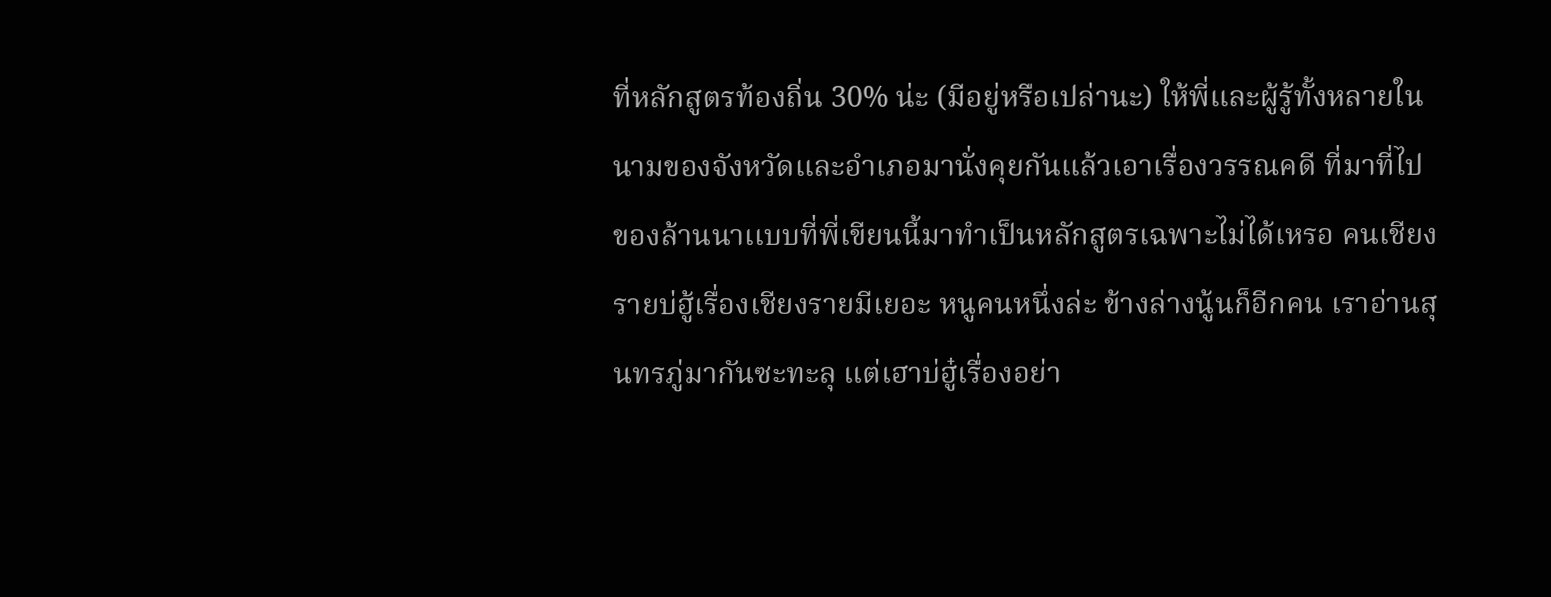ที่หลักสูตรท้องถิ่น 30% น่ะ (มีอยู่หรือเปล่านะ) ให้พี่และผู้รู้ทั้งหลายในนามของจังหวัดและอำเภอมานั่งคุยกันแล้วเอาเรื่องวรรณคดี ที่มาที่ไปของล้านนาเเบบที่พี่เขียนนี้มาทำเป็นหลักสูตรเฉพาะไม่ได้เหรอ คนเชียงรายบ่ฮู้เรื่องเชียงรายมีเยอะ หนูคนหนึ่งล่ะ ข้างล่างนู้นก็อีกคน เราอ่านสุนทรภู่มากันซะทะลุ แต่เฮาบ่ฮู๋เรื่องอย่า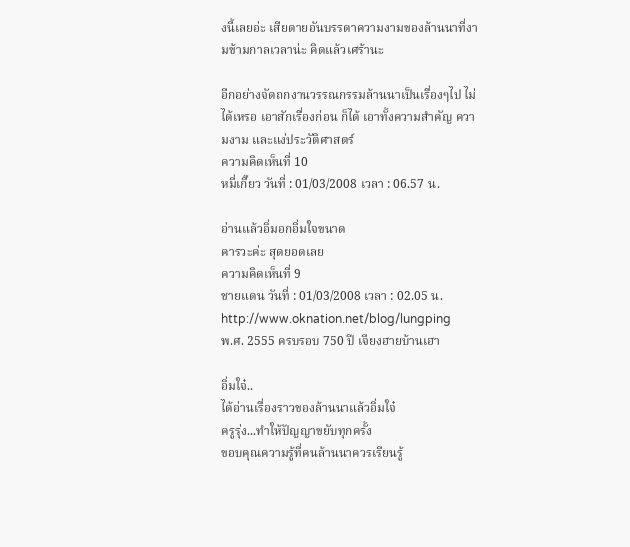งนี้เลยอ่ะ เสียดายอันบรรดาความงามของล้านนาที่งามข้ามกาลเวลาน่ะ คิดแล้วเศร้านะ

อีกอย่างจัดถกงานวรรณกรรมล้านนาเป็นเรื่องๆไป ไม่ได้เหรอ เอาสักเรื่องก่อน ก็ได้ เอาทั้งความสำคัญ ความงาม และแง่ประวัติศาสตร์
ความคิดเห็นที่ 10
หมี่เกี๊ยว วันที่ : 01/03/2008 เวลา : 06.57 น.

อ่านแล้วอิ่มอกอิ่มใจขนาด
คารวะค่ะ สุดยอดเลย
ความคิดเห็นที่ 9
ชายแดน วันที่ : 01/03/2008 เวลา : 02.05 น.
http://www.oknation.net/blog/lungping
พ.ศ. 2555 ครบรอบ 750 ปี เจียงฮายบ้านเฮา

อิ่มใจ๋..
ได้อ่านเรื่องราวของล้านนาแล้วอิ่มใจ๋
ครูรุ่ง...ทำให้ปัญญาขยับทุกครั้ง
ขอบคุณความรู้ที่คนล้านนาควรเรียนรู้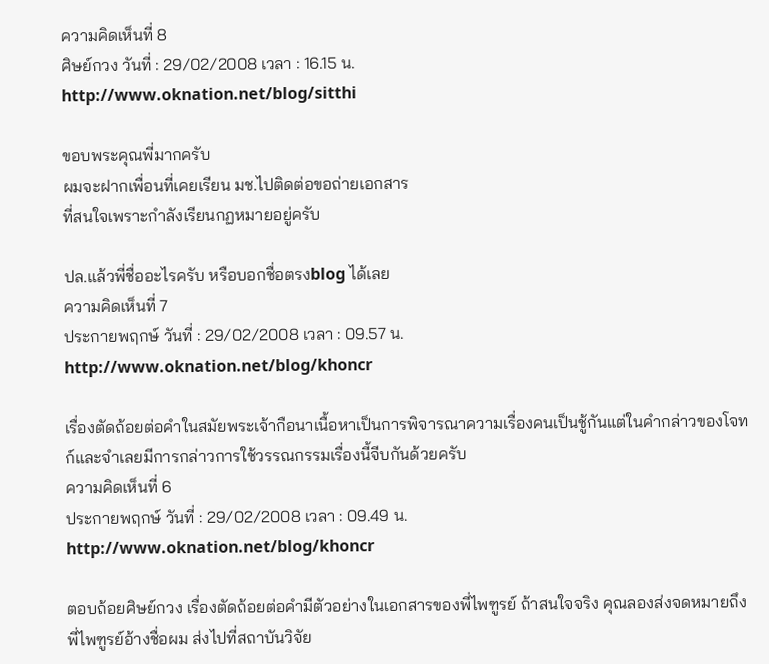ความคิดเห็นที่ 8
ศิษย์กวง วันที่ : 29/02/2008 เวลา : 16.15 น.
http://www.oknation.net/blog/sitthi

ขอบพระคุณพี่มากครับ
ผมจะฝากเพื่อนที่เคยเรียน มช.ไปติดต่อขอถ่ายเอกสาร
ที่สนใจเพราะกำลังเรียนกฏหมายอยู่ครับ

ปล.แล้วพี่ชื่ออะไรครับ หรือบอกชื่อตรงblog ได้เลย
ความคิดเห็นที่ 7
ประกายพฤกษ์ วันที่ : 29/02/2008 เวลา : 09.57 น.
http://www.oknation.net/blog/khoncr

เรื่องตัดถ้อยต่อคำในสมัยพระเจ้ากือนาเนื้อหาเป็นการพิจารณาความเรื่องคนเป็นชู้กันแต่ในคำกล่าวของโจทก์และจำเลยมีการกล่าวการใช้วรรณกรรมเรื่องนี้จีบกันด้วยครับ
ความคิดเห็นที่ 6
ประกายพฤกษ์ วันที่ : 29/02/2008 เวลา : 09.49 น.
http://www.oknation.net/blog/khoncr

ตอบถ้อยศิษย์กวง เรื่องตัดถ้อยต่อคำมีตัวอย่างในเอกสารของพี่ไพฑูรย์ ถ้าสนใจจริง คุณลองส่งจดหมายถึงพี่ไพฑูรย์อ้างชื่อผม ส่งไปที่สถาบันวิจัย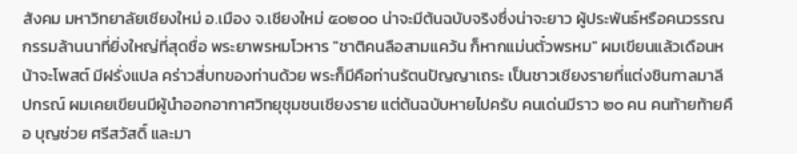สังคม มหาวิทยาลัยเชียงใหม่ อ.เมือง จ.เชียงใหม่ ๕๐๒๐๐ น่าจะมีต้นฉบับจริงซึ่งน่าจะยาว ผู้ประพันธ์หรือคนวรรณกรรมล้านนาที่ยิ่งใหญ่ที่สุดชื่อ พระยาพรหมโวหาร "ชาติคนลือสามแคว้น ก็หากแม่นตั๋วพรหม" ผมเขียนแล้วเดือนหน้าจะโพสต์ มีฝรั่งแปล คร่าวสี่บทของท่านด้วย พระก็มีคือท่านรัตนปัญญาเถระ เป็นชาวเชียงรายที่แต่งชินกาลมาลีปกรณ์ ผมเคยเขียนมีผู้นำออกอากาศวิทยุชุมชนเชียงราย แต่ต้นฉบับหายไปครับ คนเด่นมีราว ๒๐ คน คนท้ายท้ายคือ บุญช่วย ศรีสวัสดิ์ และมา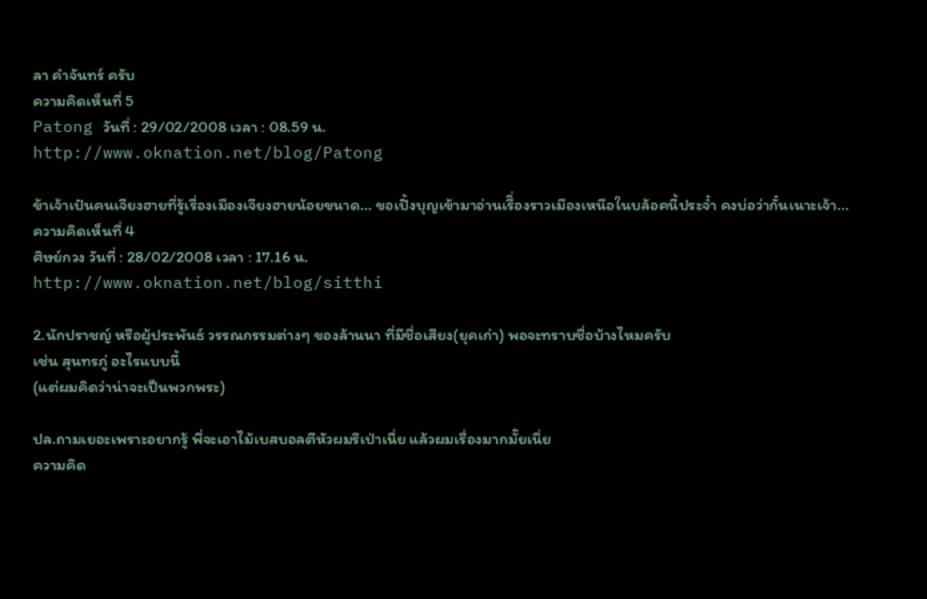ลา คำจันทร์ ครับ
ความคิดเห็นที่ 5
Patong วันที่ : 29/02/2008 เวลา : 08.59 น.
http://www.oknation.net/blog/Patong

ข้าเจ้าเป๋นคนเจียงฮายที่รู้เรื่องเมืองเจียงฮายน้อยขนาด... ขอเปิ้งบุญเข้ามาอ่านเรืิ่องราวเมืองเหนือในบล้อคนี้ประจ๋ำ คงบ่อว่ากั๋นเนาะเจ้า...
ความคิดเห็นที่ 4
ศิษย์กวง วันที่ : 28/02/2008 เวลา : 17.16 น.
http://www.oknation.net/blog/sitthi

2.นักปราชญ์ หรือผู้ประพันธ์ วรรณกรรมต่างๆ ของล้านนา ที่มีชื่อเสียง(ยุคเก่า) พอจะทราบชื่อบ้างไหมครับ
เช่น สุนทรภู่ อะไรแบบนี้
(แต่ผมคิดว่าน่าจะเป็นพวกพระ)

ปล.ถามเยอะเพราะอยากรู้ พี่จะเอาไม้เบสบอลตีหัวผมรึเป่าเนี่ย แล้วผมเรื่องมากมั๊ยเนี่ย
ความคิด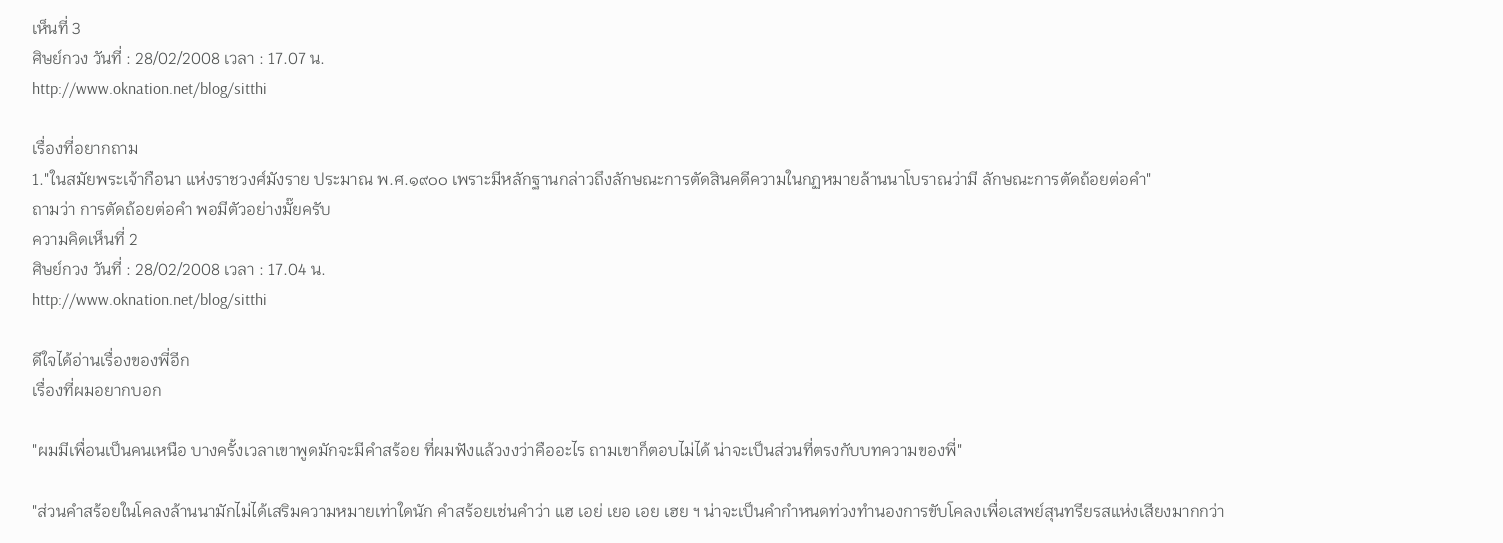เห็นที่ 3
ศิษย์กวง วันที่ : 28/02/2008 เวลา : 17.07 น.
http://www.oknation.net/blog/sitthi

เรื่องที่อยากถาม
1."ในสมัยพระเจ้ากือนา แห่งราชวงศ์มังราย ประมาณ พ.ศ.๑๙๐๐ เพราะมีหลักฐานกล่าวถึงลักษณะการตัดสินคดีความในกฏหมายล้านนาโบราณว่ามี ลักษณะการตัดถ้อยต่อคำ"
ถามว่า การตัดถ้อยต่อคำ พอมีตัวอย่างมั๊ยครับ
ความคิดเห็นที่ 2
ศิษย์กวง วันที่ : 28/02/2008 เวลา : 17.04 น.
http://www.oknation.net/blog/sitthi

ดีใจได้อ่านเรื่องของพี่อีก
เรื่องที่ผมอยากบอก

"ผมมีเพื่อนเป็นคนเหนือ บางครั้งเวลาเขาพูดมักจะมีคำสร้อย ที่ผมฟังแล้วงงว่าคืออะไร ถามเขาก็ตอบไม่ได้ น่าจะเป็นส่วนที่ตรงกับบทความของพี่"

"ส่วนคำสร้อยในโคลงล้านนามักไม่ได้เสริมความหมายเท่าใดนัก คำสร้อยเช่นคำว่า แฮ เอย่ เยอ เอย เฮย ฯ น่าจะเป็นคำกำหนดท่วงทำนองการขับโคลงเพื่อเสพย์สุนทรียรสแห่งเสียงมากกว่า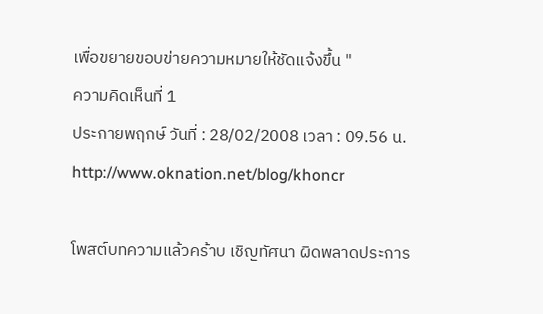เพื่อขยายขอบข่ายความหมายให้ชัดแจ้งขึ้น "
ความคิดเห็นที่ 1
ประกายพฤกษ์ วันที่ : 28/02/2008 เวลา : 09.56 น.
http://www.oknation.net/blog/khoncr

โพสต์บทความแล้วคร้าบ เชิญทัศนา ผิดพลาดประการ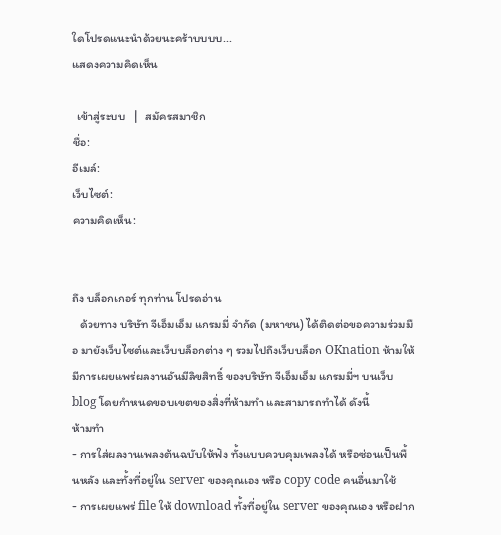ใดโปรดแนะนำด้วยนะคร้าบบบบ...
แสดงความคิดเห็น

  เข้าสู่ระบบ   |   สมัครสมาชิก
ชื่อ:
อีเมล์:
เว็บไซต์:
ความคิดเห็น:


ถึง บล็อกเกอร์ ทุกท่าน โปรดอ่าน
   ด้วยทาง บริษัท จีเอ็มเอ็ม แกรมมี่ จำกัด (มหาชน) ได้ติดต่อขอความร่วมมือ มายังเว็บไซต์และเว็บบล็อกต่าง ๆ รวมไปถึงเว็บบล็อก OKnation ห้ามให้มีการเผยแพร่ผลงานอันมีลิขสิทธิ์ ของบริษัท จีเอ็มเอ็ม แกรมมี่ฯ บนเว็บ blog โดยกำหนดขอบเขตของสิ่งที่ห้ามทำ และสามารถทำได้ ดังนี้
ห้ามทำ
- การใส่ผลงานเพลงต้นฉบับให้ฟัง ทั้งแบบควบคุมเพลงได้ หรือซ่อนเป็นพื้นหลัง และทั้งที่อยู่ใน server ของคุณเอง หรือ copy code คนอื่นมาใช้
- การเผยแพร่ file ให้ download ทั้งที่อยู่ใน server ของคุณเอง หรือฝาก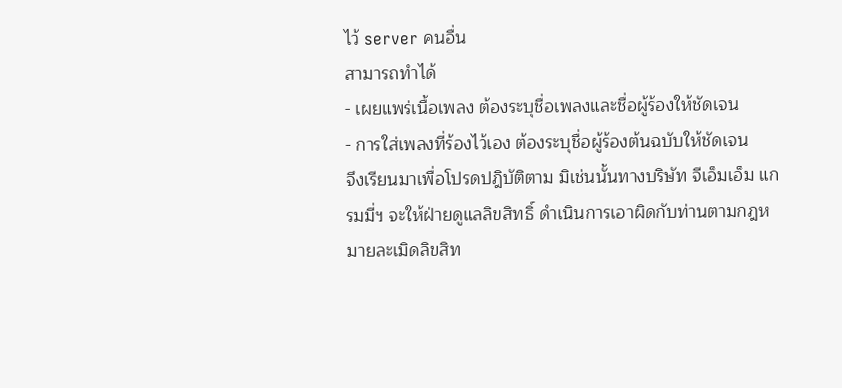ไว้ server คนอื่น
สามารถทำได้
- เผยแพร่เนื้อเพลง ต้องระบุชื่อเพลงและชื่อผู้ร้องให้ชัดเจน
- การใส่เพลงที่ร้องไว้เอง ต้องระบุชื่อผู้ร้องต้นฉบับให้ชัดเจน
จึงเรียนมาเพื่อโปรดปฎิบัติตาม มิเช่นนั้นทางบริษัท จีเอ็มเอ็ม แกรมมี่ฯ จะให้ฝ่ายดูแลลิขสิทธิ์ ดำเนินการเอาผิดกับท่านตามกฎหมายละเมิดลิขสิท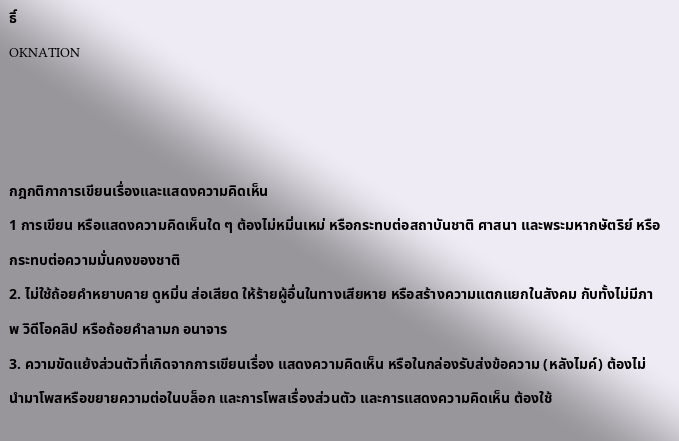ธิ์
OKNATION



กฎกติกาการเขียนเรื่องและแสดงความคิดเห็น
1 การเขียน หรือแสดงความคิดเห็นใด ๆ ต้องไม่หมิ่นเหม่ หรือกระทบต่อสถาบันชาติ ศาสนา และพระมหากษัตริย์ หรือกระทบต่อความมั่นคงของชาติ
2. ไม่ใช้ถ้อยคำหยาบคาย ดูหมิ่น ส่อเสียด ให้ร้ายผู้อื่นในทางเสียหาย หรือสร้างความแตกแยกในสังคม กับทั้งไม่มีภาพ วิดีโอคลิป หรือถ้อยคำลามก อนาจาร
3. ความขัดแย้งส่วนตัวที่เกิดจากการเขียนเรื่อง แสดงความคิดเห็น หรือในกล่องรับส่งข้อความ (หลังไมค์) ต้องไม่นำมาโพสหรือขยายความต่อในบล็อก และการโพสเรื่องส่วนตัว และการแสดงความคิดเห็น ต้องใช้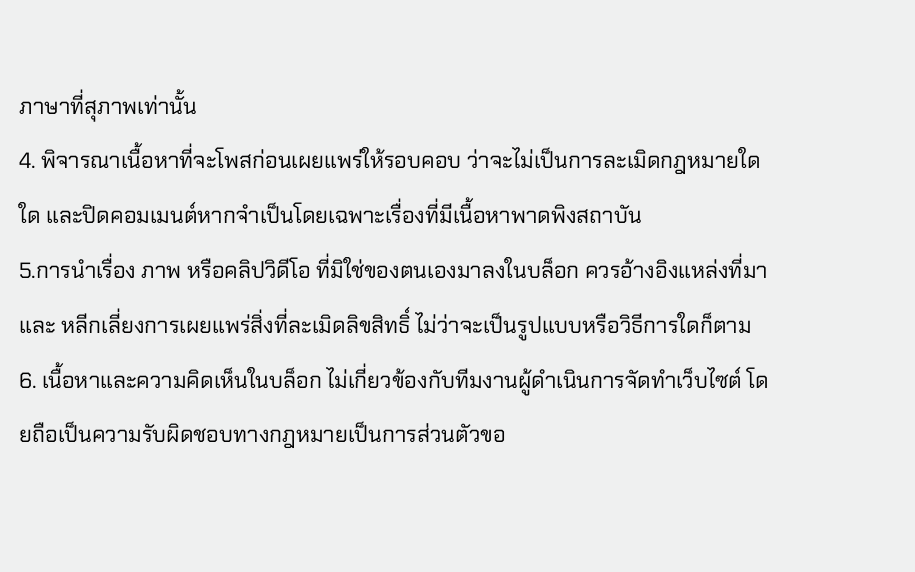ภาษาที่สุภาพเท่านั้น
4. พิจารณาเนื้อหาที่จะโพสก่อนเผยแพร่ให้รอบคอบ ว่าจะไม่เป็นการละเมิดกฎหมายใดใด และปิดคอมเมนต์หากจำเป็นโดยเฉพาะเรื่องที่มีเนื้อหาพาดพิงสถาบัน
5.การนำเรื่อง ภาพ หรือคลิปวิดีโอ ที่มิใช่ของตนเองมาลงในบล็อก ควรอ้างอิงแหล่งที่มา และ หลีกเลี่ยงการเผยแพร่สิ่งที่ละเมิดลิขสิทธิ์ ไม่ว่าจะเป็นรูปแบบหรือวิธีการใดก็ตาม 6. เนื้อหาและความคิดเห็นในบล็อก ไม่เกี่ยวข้องกับทีมงานผู้ดำเนินการจัดทำเว็บไซต์ โดยถือเป็นความรับผิดชอบทางกฎหมายเป็นการส่วนตัวขอ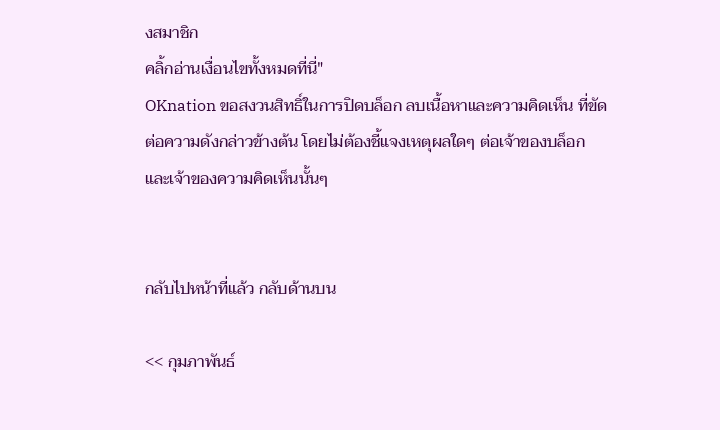งสมาชิก
คลิ้กอ่านเงื่อนไขทั้งหมดที่นี่"
OKnation ขอสงวนสิทธิ์ในการปิดบล็อก ลบเนื้อหาและความคิดเห็น ที่ขัดต่อความดังกล่าวข้างต้น โดยไม่ต้องชี้แจงเหตุผลใดๆ ต่อเจ้าของบล็อกและเจ้าของความคิดเห็นนั้นๆ


กลับไปหน้าที่แล้ว กลับด้านบน

<< กุมภาพันธ์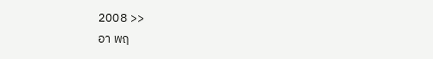2008 >>
อา พฤ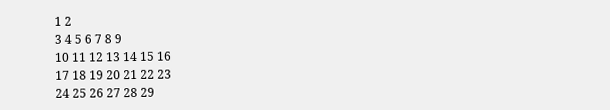1 2
3 4 5 6 7 8 9
10 11 12 13 14 15 16
17 18 19 20 21 22 23
24 25 26 27 28 29